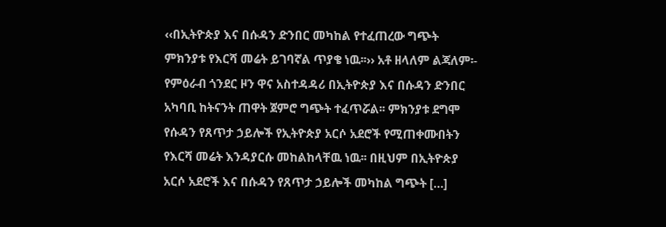‹‹በኢትዮጵያ እና በሱዳን ድንበር መካከል የተፈጠረው ግጭት ምክንያቱ የእርሻ መሬት ይገባኛል ጥያቄ ነዉ፡፡›› አቶ ዘላለም ልጃለም፡- የምዕራብ ጎንደር ዞን ዋና አስተዳዳሪ በኢትዮጵያ እና በሱዳን ድንበር አካባቢ ከትናንት ጠዋት ጀምሮ ግጭት ተፈጥሯል፡፡ ምክንያቱ ደግሞ የሱዳን የጸጥታ ኃይሎች የኢትዮጵያ አርሶ አደሮች የሚጠቀሙበትን የእርሻ መሬት እንዳያርሱ መከልከላቸዉ ነዉ፡፡ በዚህም በኢትዮጵያ አርሶ አደሮች እና በሱዳን የጸጥታ ኃይሎች መካከል ግጭት […]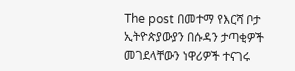The post በመተማ የእርሻ ቦታ ኢትዮጵያውያን በሱዳን ታጣቂዎች መገደላቸውን ነዋሪዎች ተናገሩ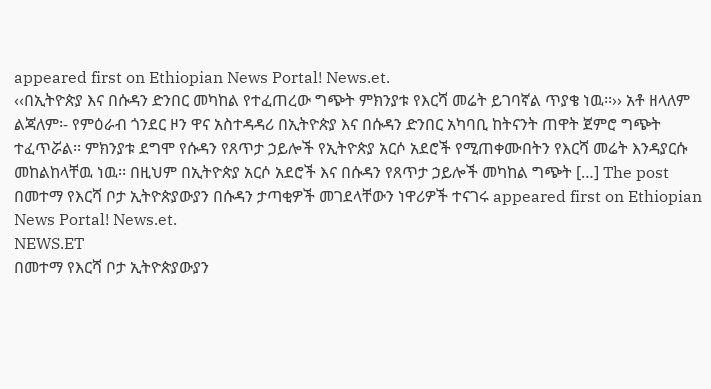appeared first on Ethiopian News Portal! News.et.
‹‹በኢትዮጵያ እና በሱዳን ድንበር መካከል የተፈጠረው ግጭት ምክንያቱ የእርሻ መሬት ይገባኛል ጥያቄ ነዉ፡፡›› አቶ ዘላለም ልጃለም፡- የምዕራብ ጎንደር ዞን ዋና አስተዳዳሪ በኢትዮጵያ እና በሱዳን ድንበር አካባቢ ከትናንት ጠዋት ጀምሮ ግጭት ተፈጥሯል፡፡ ምክንያቱ ደግሞ የሱዳን የጸጥታ ኃይሎች የኢትዮጵያ አርሶ አደሮች የሚጠቀሙበትን የእርሻ መሬት እንዳያርሱ መከልከላቸዉ ነዉ፡፡ በዚህም በኢትዮጵያ አርሶ አደሮች እና በሱዳን የጸጥታ ኃይሎች መካከል ግጭት […] The post በመተማ የእርሻ ቦታ ኢትዮጵያውያን በሱዳን ታጣቂዎች መገደላቸውን ነዋሪዎች ተናገሩ appeared first on Ethiopian News Portal! News.et.
NEWS.ET
በመተማ የእርሻ ቦታ ኢትዮጵያውያን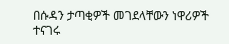በሱዳን ታጣቂዎች መገደላቸውን ነዋሪዎች ተናገሩ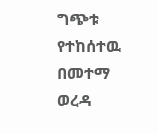ግጭቱ የተከሰተዉ በመተማ ወረዳ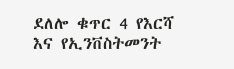ደለሎ ቁጥር 4 የእርሻ እና የኢንቨስትመንት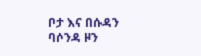ቦታ እና በሱዳን ባሶንዳ ዞን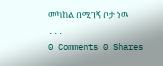መካከል በሚገኝ ቦታ ነዉ ...
0 Comments 0 Shares